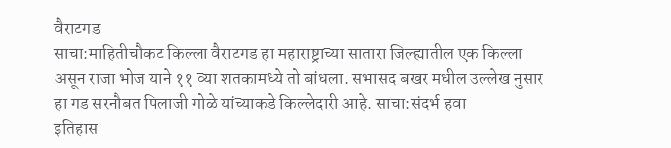वैराटगड
साचा:माहितीचौकट किल्ला वैराटगड हा महाराष्ट्राच्या सातारा जिल्ह्यातील एक किल्ला असून राजा भोज याने ११ व्या शतकामध्ये तो बांधला. सभासद बखर मधील उल्लेख नुसार हा गड सरनौबत पिलाजी गोळे यांच्याकडे किल्लेदारी आहे. साचा:संदर्भ हवा
इतिहास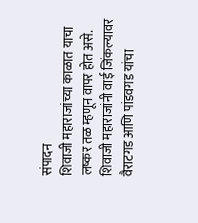संपादन
शिवाजी महाराजांच्या काळात याचा लष्कर तळ म्हणून वापर होत असे. शिवाजी महाराजांनी वाई जिंकल्यावर वैराटगड आणि पांडवगड यांचा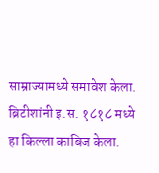साम्राज्यामध्ये समावेश केला. ब्रिटीशांनी इ.स. १८१८ मध्ये हा किल्ला काबिज केला.